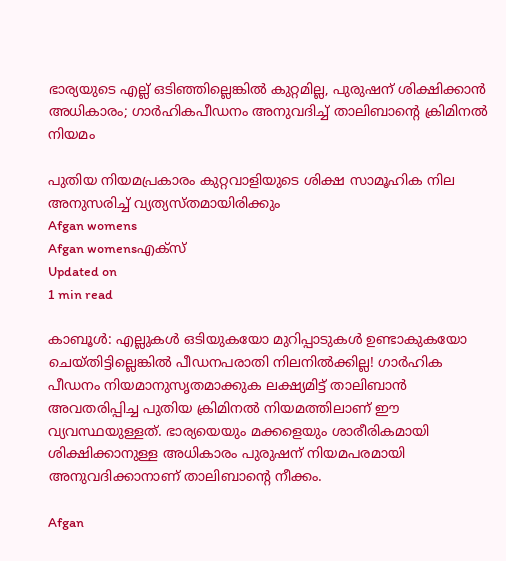ഭാര്യയുടെ എല്ല് ഒടിഞ്ഞില്ലെങ്കില്‍ കുറ്റമില്ല, പുരുഷന് ശിക്ഷിക്കാന്‍ അധികാരം; ഗാര്‍ഹികപീഡനം അനുവദിച്ച് താലിബാന്റെ ക്രിമിനല്‍ നിയമം

പുതിയ നിയമപ്രകാരം കുറ്റവാളിയുടെ ശിക്ഷ സാമൂഹിക നില അനുസരിച്ച് വ്യത്യസ്തമായിരിക്കും
Afgan womens
Afgan womensഎക്സ്
Updated on
1 min read

കാബൂള്‍: എല്ലുകള്‍ ഒടിയുകയോ മുറിപ്പാടുകള്‍ ഉണ്ടാകുകയോ ചെയ്തിട്ടില്ലെങ്കില്‍ പീഡനപരാതി നിലനില്‍ക്കില്ല! ഗാര്‍ഹിക പീഡനം നിയമാനുസൃതമാക്കുക ലക്ഷ്യമിട്ട് താലിബാന്‍ അവതരിപ്പിച്ച പുതിയ ക്രിമിനല്‍ നിയമത്തിലാണ് ഈ വ്യവസ്ഥയുള്ളത്. ഭാര്യയെയും മക്കളെയും ശാരീരികമായി ശിക്ഷിക്കാനുള്ള അധികാരം പുരുഷന് നിയമപരമായി അനുവദിക്കാനാണ് താലിബാന്റെ നീക്കം.

Afgan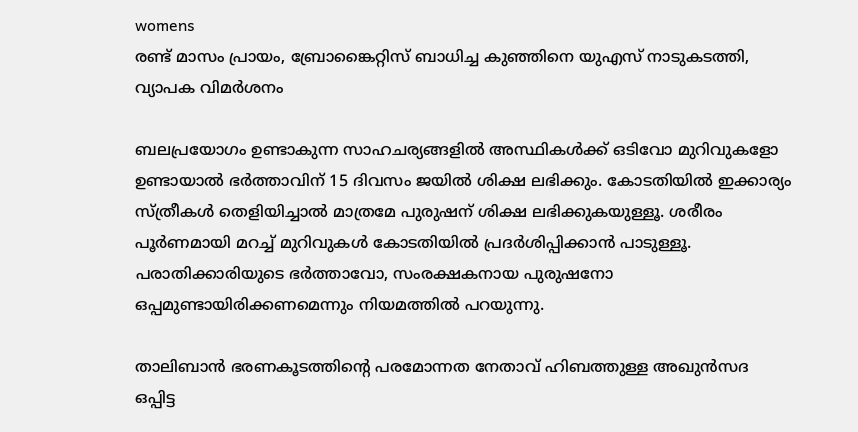womens
രണ്ട് മാസം പ്രായം, ബ്രോങ്കൈറ്റിസ് ബാധിച്ച കുഞ്ഞിനെ യുഎസ് നാടുകടത്തി, വ്യാപക വിമര്‍ശനം

ബലപ്രയോഗം ഉണ്ടാകുന്ന സാഹചര്യങ്ങളില്‍ അസ്ഥികള്‍ക്ക് ഒടിവോ മുറിവുകളോ ഉണ്ടായാല്‍ ഭര്‍ത്താവിന് 15 ദിവസം ജയില്‍ ശിക്ഷ ലഭിക്കും. കോടതിയില്‍ ഇക്കാര്യം സ്ത്രീകള്‍ തെളിയിച്ചാല്‍ മാത്രമേ പുരുഷന് ശിക്ഷ ലഭിക്കുകയുള്ളൂ. ശരീരം പൂര്‍ണമായി മറച്ച് മുറിവുകള്‍ കോടതിയില്‍ പ്രദര്‍ശിപ്പിക്കാന്‍ പാടുള്ളൂ. പരാതിക്കാരിയുടെ ഭര്‍ത്താവോ, സംരക്ഷകനായ പുരുഷനോ ഒപ്പമുണ്ടായിരിക്കണമെന്നും നിയമത്തില്‍ പറയുന്നു.

താലിബാൻ ഭരണകൂടത്തിന്റെ പരമോന്നത നേതാവ് ഹിബത്തുള്ള അഖുൻസദ ഒപ്പിട്ട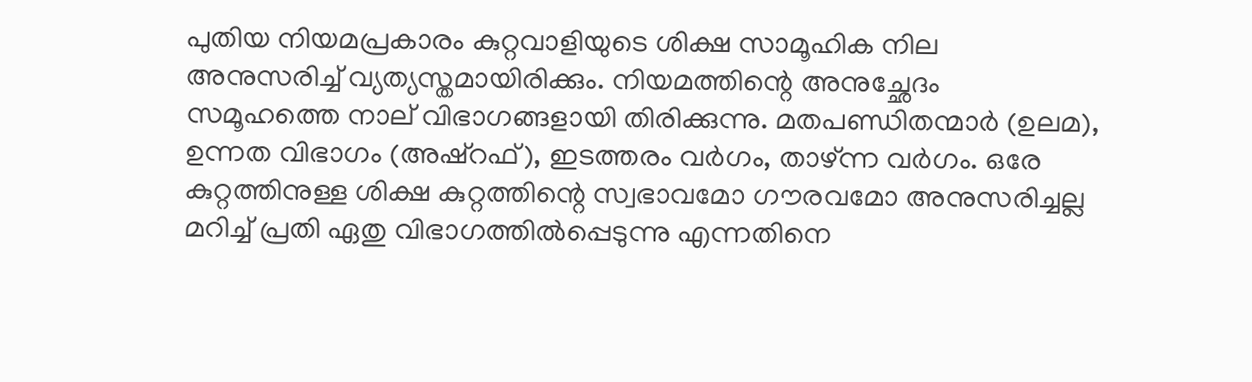പുതിയ നിയമപ്രകാരം കുറ്റവാളിയുടെ ശിക്ഷ സാമൂഹിക നില അനുസരിച്ച് വ്യത്യസ്തമായിരിക്കും. നിയമത്തിന്റെ അനുച്ഛേദം സമൂഹത്തെ നാല് വിഭാഗങ്ങളായി തിരിക്കുന്നു. മതപണ്ഡിതന്മാർ (ഉലമ), ഉന്നത വിഭാഗം (അഷ്‌റഫ്), ഇടത്തരം വർഗം, താഴ്ന്ന വർഗം. ഒരേ കുറ്റത്തിനുള്ള ശിക്ഷ കുറ്റത്തിന്റെ സ്വഭാവമോ ഗൗരവമോ അനുസരിച്ചല്ല മറിച്ച് പ്രതി ഏതു വിഭാഗത്തിൽപ്പെടുന്നു എന്നതിനെ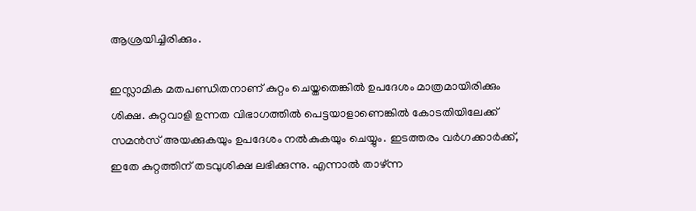ആശ്രയിച്ചിരിക്കും.

ഇസ്ലാമിക മതപണ്ഡിതനാണ് കുറ്റം ചെയ്തതെങ്കിൽ ഉപദേശം മാത്രമായിരിക്കും ശിക്ഷ. കുറ്റവാളി ഉന്നത വിഭാഗത്തിൽ പെട്ടയാളാണെങ്കിൽ കോടതിയിലേക്ക് സമൻസ് അയക്കുകയും ഉപദേശം നൽകുകയും ചെയ്യും. ഇടത്തരം വർഗക്കാർക്ക്, ഇതേ കുറ്റത്തിന് തടവുശിക്ഷ ലഭിക്കുന്നു. എന്നാൽ താഴ്ന്ന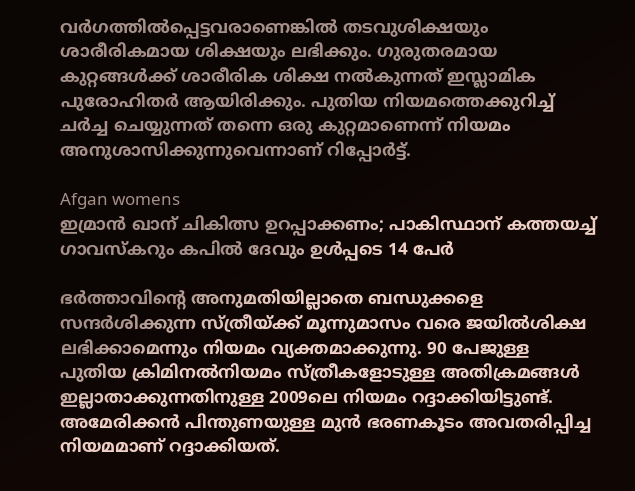വർഗത്തിൽപ്പെട്ടവരാണെങ്കിൽ തടവുശിക്ഷയും ശാരീരികമായ ശിക്ഷയും ലഭിക്കും. ഗുരുതരമായ കുറ്റങ്ങൾക്ക് ശാരീരിക ശിക്ഷ നൽകുന്നത് ഇസ്ലാമിക പുരോഹിതർ ആയിരിക്കും. പുതിയ നിയമത്തെക്കുറിച്ച് ചർച്ച ചെയ്യുന്നത് തന്നെ ഒരു കുറ്റമാണെന്ന് നിയമം അനുശാസിക്കുന്നുവെന്നാണ് റിപ്പോർട്ട്.

Afgan womens
ഇമ്രാൻ ഖാന് ചികിത്സ ഉറപ്പാക്കണം; പാകിസ്ഥാന് കത്തയച്ച് ഗാവസ്കറും കപിൽ ദേവും ഉൾപ്പടെ 14 പേർ

ഭർത്താവിന്റെ അനുമതിയില്ലാതെ ബന്ധുക്കളെ സന്ദർശിക്കുന്ന സ്ത്രീയ്ക്ക് മൂന്നുമാസം വരെ ജയിൽശിക്ഷ ലഭിക്കാമെന്നും നിയമം വ്യക്തമാക്കുന്നു. 90 പേജുള്ള പുതിയ ക്രിമിനൽനിയമം സ്ത്രീകളോടുള്ള അതിക്രമങ്ങൾ ഇല്ലാതാക്കുന്നതിനുള്ള 2009ലെ നിയമം റദ്ദാക്കിയിട്ടുണ്ട്. അമേരിക്കൻ പിന്തുണയുള്ള മുൻ ഭരണകൂടം അവതരിപ്പിച്ച നിയമമാണ് റദ്ദാക്കിയത്.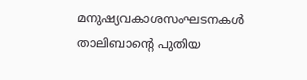മനുഷ്യവകാശസംഘടനകൾ താലിബാന്റെ പുതിയ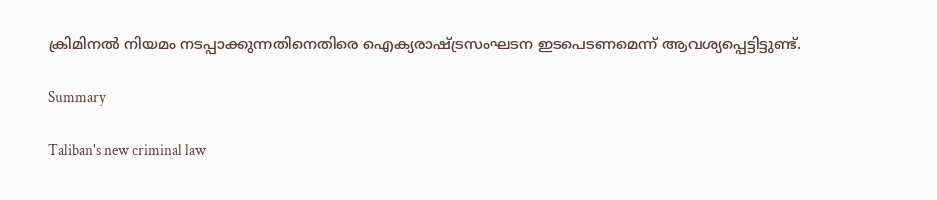ക്രിമിനൽ നിയമം നടപ്പാക്കുന്നതിനെതിരെ ഐക്യരാഷ്ട്രസംഘടന ഇടപെടണമെന്ന് ആവശ്യപ്പെട്ടിട്ടുണ്ട്.

Summary

Taliban's new criminal law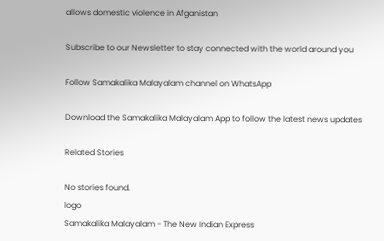allows domestic violence in Afganistan

Subscribe to our Newsletter to stay connected with the world around you

Follow Samakalika Malayalam channel on WhatsApp

Download the Samakalika Malayalam App to follow the latest news updates

Related Stories

No stories found.
logo
Samakalika Malayalam - The New Indian Express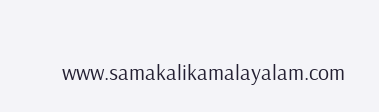www.samakalikamalayalam.com